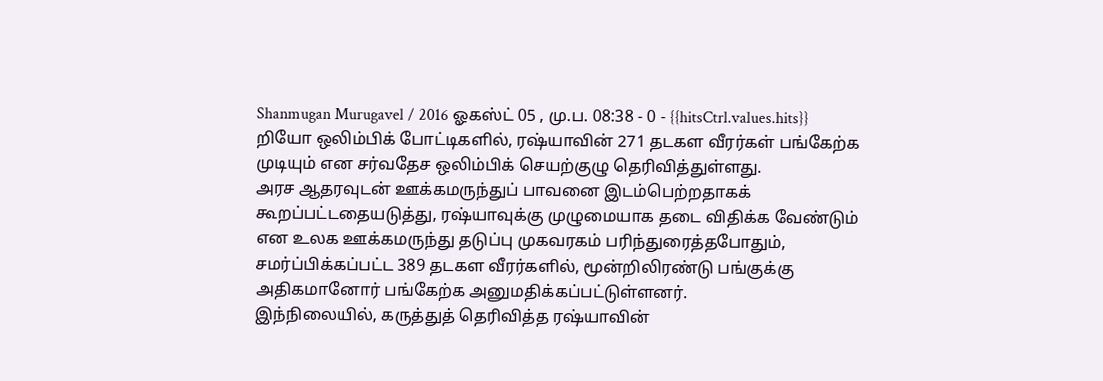Shanmugan Murugavel / 2016 ஓகஸ்ட் 05 , மு.ப. 08:38 - 0 - {{hitsCtrl.values.hits}}
றியோ ஒலிம்பிக் போட்டிகளில், ரஷ்யாவின் 271 தடகள வீரர்கள் பங்கேற்க முடியும் என சர்வதேச ஒலிம்பிக் செயற்குழு தெரிவித்துள்ளது.
அரச ஆதரவுடன் ஊக்கமருந்துப் பாவனை இடம்பெற்றதாகக் கூறப்பட்டதையடுத்து, ரஷ்யாவுக்கு முழுமையாக தடை விதிக்க வேண்டும் என உலக ஊக்கமருந்து தடுப்பு முகவரகம் பரிந்துரைத்தபோதும், சமர்ப்பிக்கப்பட்ட 389 தடகள வீரர்களில், மூன்றிலிரண்டு பங்குக்கு அதிகமானோர் பங்கேற்க அனுமதிக்கப்பட்டுள்ளனர்.
இந்நிலையில், கருத்துத் தெரிவித்த ரஷ்யாவின்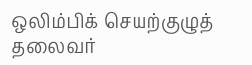ஒலிம்பிக் செயற்குழுத் தலைவர்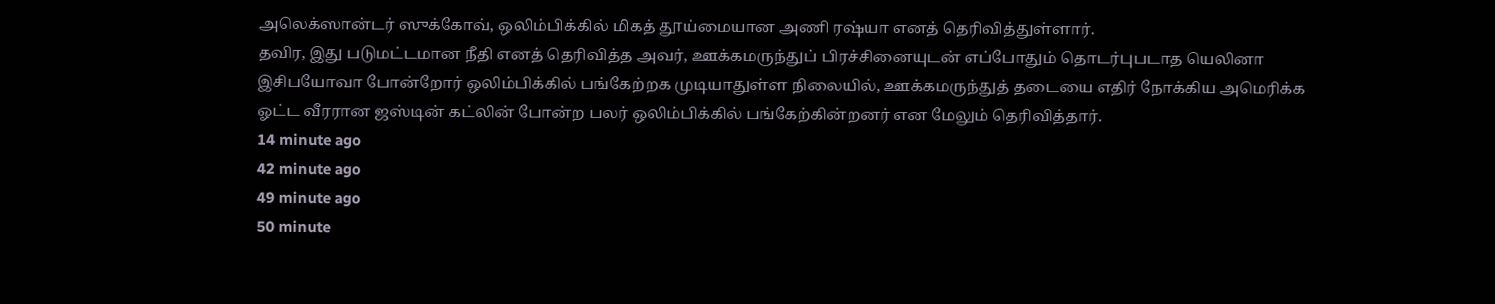அலெக்ஸான்டர் ஸுக்கோவ், ஒலிம்பிக்கில் மிகத் தூய்மையான அணி ரஷ்யா எனத் தெரிவித்துள்ளார்.
தவிர, இது படுமட்டமான நீதி எனத் தெரிவித்த அவர், ஊக்கமருந்துப் பிரச்சினையுடன் எப்போதும் தொடர்புபடாத யெலினா இசிபயோவா போன்றோர் ஒலிம்பிக்கில் பங்கேற்றக முடியாதுள்ள நிலையில், ஊக்கமருந்துத் தடையை எதிர் நோக்கிய அமெரிக்க ஓட்ட வீரரான ஜஸ்டின் கட்லின் போன்ற பலர் ஒலிம்பிக்கில் பங்கேற்கின்றனர் என மேலும் தெரிவித்தார்.
14 minute ago
42 minute ago
49 minute ago
50 minute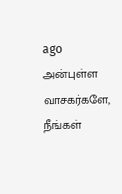ago
அன்புள்ள வாசகர்களே,
நீங்கள்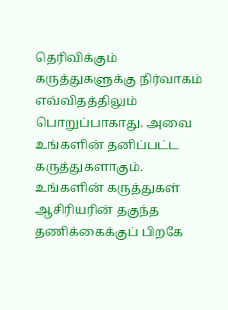தெரிவிக்கும் கருத்துகளுக்கு நிர்வாகம் எவ்விதத்திலும் பொறுப்பாகாது. அவை உங்களின் தனிப்பட்ட கருத்துகளாகும். உங்களின் கருத்துகள் ஆசிரியரின் தகுந்த தணிக்கைக்குப் பிறகே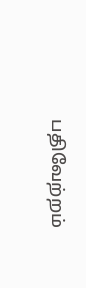பதிவேற்றம்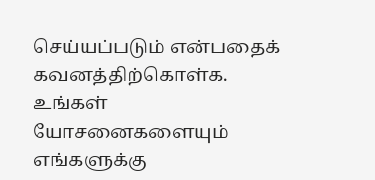செய்யப்படும் என்பதைக் கவனத்திற்கொள்க. உங்கள் யோசனைகளையும் எங்களுக்கு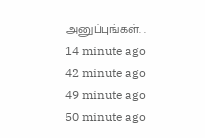அனுப்புங்கள். .
14 minute ago
42 minute ago
49 minute ago
50 minute ago